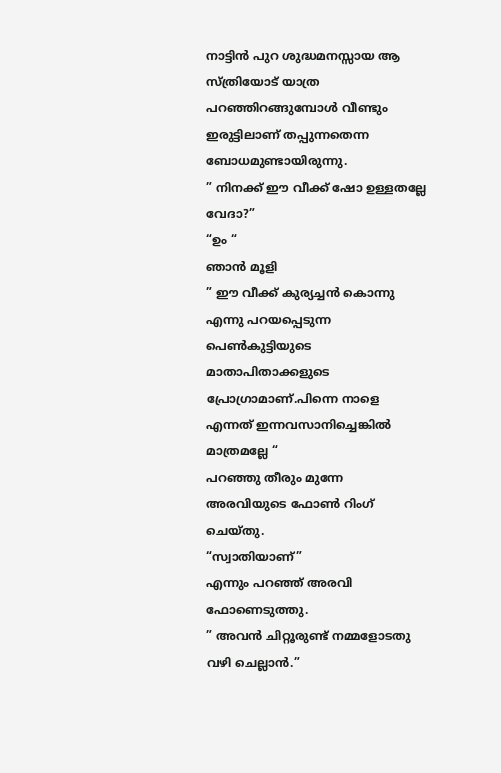നാട്ടിൻ പുറ ശുദ്ധമനസ്സായ ആ സ്ത്രിയോട് യാത്ര പറഞ്ഞിറങ്ങുമ്പോൾ വീണ്ടും ഇരുട്ടിലാണ് തപ്പുന്നതെന്ന ബോധമുണ്ടായിരുന്നു.
” നിനക്ക് ഈ വീക്ക് ഷോ ഉള്ളതല്ലേ വേദാ?”
“ഉം “
ഞാൻ മൂളി
” ഈ വീക്ക് കുര്യച്ചൻ കൊന്നു എന്നു പറയപ്പെടുന്ന പെൺകുട്ടിയുടെ മാതാപിതാക്കളുടെ പ്രോഗ്രാമാണ്.പിന്നെ നാളെ എന്നത് ഇന്നവസാനിച്ചെങ്കിൽ മാത്രമല്ലേ “
പറഞ്ഞു തീരും മുന്നേ അരവിയുടെ ഫോൺ റിംഗ് ചെയ്തു.
“സ്വാതിയാണ്”
എന്നും പറഞ്ഞ് അരവി ഫോണെടുത്തു.
” അവൻ ചിറ്റൂരുണ്ട് നമ്മളോടതു വഴി ചെല്ലാൻ.”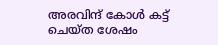അരവിന്ദ് കോൾ കട്ട് ചെയ്ത ശേഷം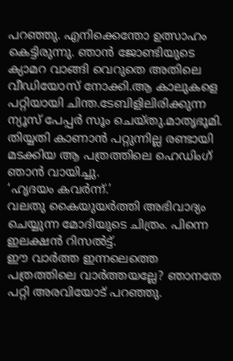പറഞ്ഞു. എനിക്കെന്തോ ഉത്സാഹം കെട്ടിരുന്നു. ഞാൻ ജോണ്ടിയുടെ ക്യാമറ വാങ്ങി വെറുതെ അതിലെ വീഡിയോസ് നോക്കി.ആ കാലുകളെ പറ്റിയായി ചിന്ത.ടേബിളിലിരിക്കുന്ന ന്യൂസ് പേപ്പർ സൂം ചെയ്തു.മാതൃഭൂമി. തിയ്യതി കാണാൻ പറ്റുന്നില്ല രണ്ടായി മടക്കിയ ആ പത്രത്തിലെ ഹെഡിംഗ് ഞാൻ വായിച്ചു.
‘ഹൃദയം കവർന്ന്.’
വലതു കൈയുയർത്തി അഭിവാദ്യം ചെയ്യുന്ന മോദിയുടെ ചിത്രം. പിന്നെ ഇലക്ഷൻ റിസൽട്ട്.
ഈ വാർത്ത ഇന്നലെത്തെ പത്രത്തിലെ വാർത്തയല്ലേ? ഞാനതേ പറ്റി അരവിയോട് പറഞ്ഞു.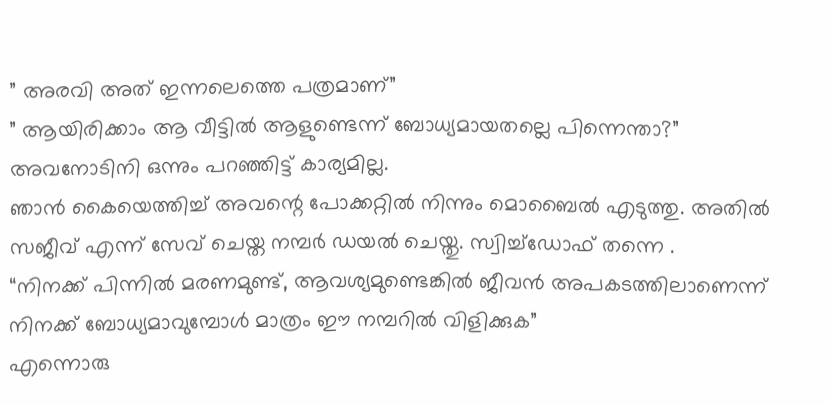” അരവി അത് ഇന്നലെത്തെ പത്രമാണ്”
” ആയിരിക്കാം ആ വീട്ടിൽ ആളുണ്ടെന്ന് ബോധ്യമായതല്ലെ പിന്നെന്താ?”
അവനോടിനി ഒന്നും പറഞ്ഞിട്ട് കാര്യമില്ല.
ഞാൻ കൈയെത്തിച്ച് അവന്റെ പോക്കറ്റിൽ നിന്നും മൊബൈൽ എടുത്തു. അതിൽ സജീവ് എന്ന് സേവ് ചെയ്ത നമ്പർ ഡയൽ ചെയ്തു. സ്വിച്ച്ഡോഫ് തന്നെ .
“നിനക്ക് പിന്നിൽ മരണമുണ്ട്, ആവശ്യമുണ്ടെങ്കിൽ ജീവൻ അപകടത്തിലാണെന്ന് നിനക്ക് ബോധ്യമാവുമ്പോൾ മാത്രം ഈ നമ്പറിൽ വിളിക്കുക”
എന്നൊരു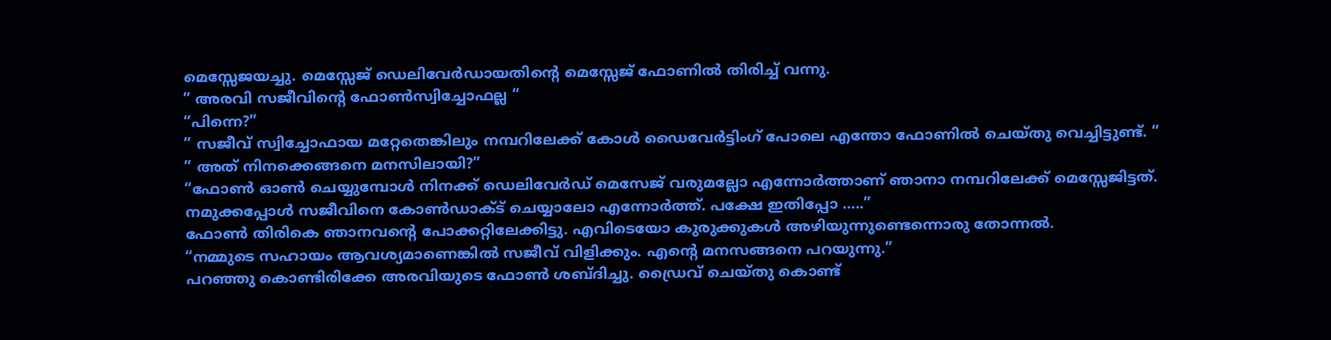മെസ്സേജയച്ചു. മെസ്സേജ് ഡെലിവേർഡായതിന്റെ മെസ്സേജ് ഫോണിൽ തിരിച്ച് വന്നു.
” അരവി സജീവിന്റെ ഫോൺസ്വിച്ചോഫല്ല “
“പിന്നെ?”
” സജീവ് സ്വിച്ചോഫായ മറ്റേതെങ്കിലും നമ്പറിലേക്ക് കോൾ ഡൈവേർട്ടിംഗ് പോലെ എന്തോ ഫോണിൽ ചെയ്തു വെച്ചിട്ടുണ്ട്. “
” അത് നിനക്കെങ്ങനെ മനസിലായി?”
“ഫോൺ ഓൺ ചെയ്യുമ്പോൾ നിനക്ക് ഡെലിവേർഡ് മെസേജ് വരുമല്ലോ എന്നോർത്താണ് ഞാനാ നമ്പറിലേക്ക് മെസ്സേജിട്ടത്. നമുക്കപ്പോൾ സജീവിനെ കോൺഡാക്ട് ചെയ്യാലോ എന്നോർത്ത്. പക്ഷേ ഇതിപ്പോ …..”
ഫോൺ തിരികെ ഞാനവന്റെ പോക്കറ്റിലേക്കിട്ടു. എവിടെയോ കുരുക്കുകൾ അഴിയുന്നുണ്ടെന്നൊരു തോന്നൽ.
“നമ്മുടെ സഹായം ആവശ്യമാണെങ്കിൽ സജീവ് വിളിക്കും. എന്റെ മനസങ്ങനെ പറയുന്നു.”
പറഞ്ഞു കൊണ്ടിരിക്കേ അരവിയുടെ ഫോൺ ശബ്ദിച്ചു. ഡ്രൈവ് ചെയ്തു കൊണ്ട്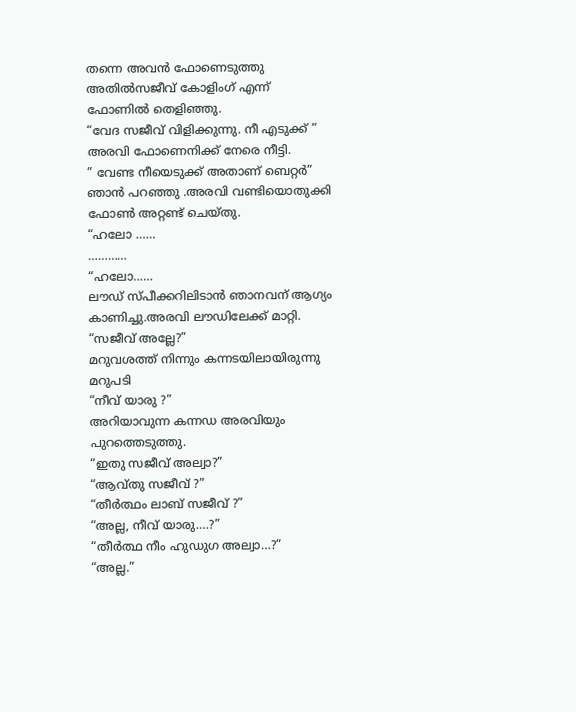തന്നെ അവൻ ഫോണെടുത്തു അതിൽസജീവ് കോളിംഗ് എന്ന് ഫോണിൽ തെളിഞ്ഞു.
“വേദ സജീവ് വിളിക്കുന്നു. നീ എടുക്ക് “
അരവി ഫോണെനിക്ക് നേരെ നീട്ടി.
” വേണ്ട നീയെടുക്ക് അതാണ് ബെറ്റർ”
ഞാൻ പറഞ്ഞു .അരവി വണ്ടിയൊതുക്കി ഫോൺ അറ്റണ്ട് ചെയ്തു.
“ഹലോ ……
…………
“ഹലോ……
ലൗഡ് സ്പീക്കറിലിടാൻ ഞാനവന് ആഗ്യം കാണിച്ചു.അരവി ലൗഡിലേക്ക് മാറ്റി.
“സജീവ് അല്ലേ?”
മറുവശത്ത് നിന്നും കന്നടയിലായിരുന്നു മറുപടി
“നീവ് യാരു ?”
അറിയാവുന്ന കന്നഡ അരവിയും പുറത്തെടുത്തു.
“ഇതു സജീവ് അല്വാ?”
“ആവ്തു സജീവ് ?”
“തീർത്ഥം ലാബ് സജീവ് ?”
“അല്ല, നീവ് യാരു….?”
“തീർത്ഥ നീം ഹുഡുഗ അല്വാ…?”
“അല്ല.”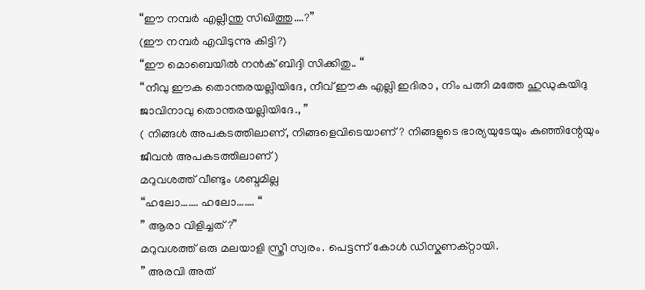“ഈ നമ്പർ എല്ലീന്തു സിഖിത്തു….?”
(ഈ നമ്പർ എവിടുന്നു കിട്ടി?)
“ഈ മൊബെയിൽ നൻക് ബിദ്ദി സിക്കിതു.. “
“നീവു ഈക തൊന്തരയല്ലിയിദേ, നീവ് ഈക എല്ലി ഇദിരാ , നിം പത്നി മത്തേ ഹുഡുകയിദു ജാവിനാവു തൊന്തരയല്ലിയിദേ., ”
( നിങ്ങൾ അപകടത്തിലാണ്, നിങ്ങളെവിടെയാണ്? നിങ്ങളുടെ ഭാര്യയുടേയും കുഞ്ഞിന്റേയും ജീവൻ അപകടത്തിലാണ് )
മറുവശത്ത് വീണ്ടും ശബ്ദമില്ല
“ഹലോ……. ഹലോ……. “
” ആരാ വിളിച്ചത്?”
മറുവശത്ത് ഒരു മലയാളി സ്ത്രീ സ്വരം. പെട്ടന്ന് കോൾ ഡിസ്കണക്റ്റായി.
” അരവി അത്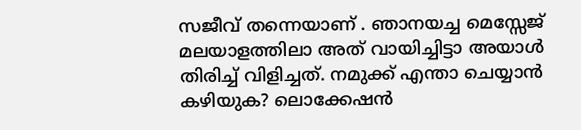സജീവ് തന്നെയാണ് . ഞാനയച്ച മെസ്സേജ് മലയാളത്തിലാ അത് വായിച്ചിട്ടാ അയാൾ തിരിച്ച് വിളിച്ചത്. നമുക്ക് എന്താ ചെയ്യാൻ കഴിയുക? ലൊക്കേഷൻ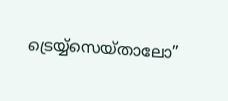ട്രെയ്യ്സെയ്താലോ”